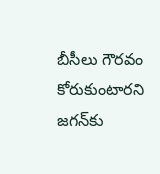బీసీలు గౌరవం కోరుకుంటారని జగన్‌కు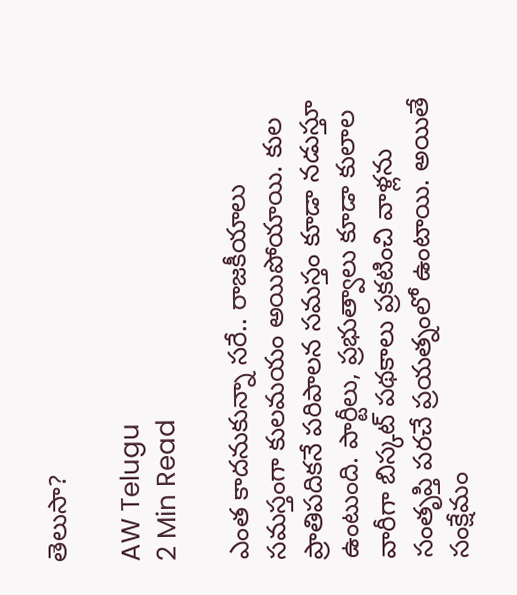తెలుసా?

AW Telugu
2 Min Read

ఎంత కాదనుకున్నా సరే.. రాజకీయాలు సమస్తంగా కులమయం అయిపోయాయి. కుల ప్రాతిపదికనే పరిపాలన సమస్తం కూడా నడుస్తూ ఉంటుంది. పార్టీలు, ప్రభుత్వాలు కూడా కులాల వారీగా బిస్కట్ పథకాలు ప్రకటించి వాళ్లను సంతృప్తి పరచే ప్రయత్నంలో ఉంటాయి. అయితే సంక్షేమం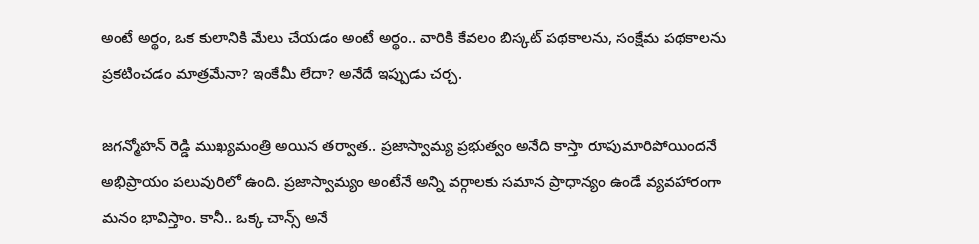అంటే అర్థం, ఒక కులానికి మేలు చేయడం అంటే అర్థం.. వారికి కేవలం బిస్కట్ పథకాలను, సంక్షేమ పథకాలను ప్రకటించడం మాత్రమేనా? ఇంకేమీ లేదా? అనేదే ఇప్పుడు చర్చ.

జగన్మోహన్ రెడ్డి ముఖ్యమంత్రి అయిన తర్వాత.. ప్రజాస్వామ్య ప్రభుత్వం అనేది కాస్తా రూపుమారిపోయిందనే అభిప్రాయం పలువురిలో ఉంది. ప్రజాస్వామ్యం అంటేనే అన్ని వర్గాలకు సమాన ప్రాధాన్యం ఉండే వ్యవహారంగా మనం భావిస్తాం. కానీ.. ఒక్క చాన్స్ అనే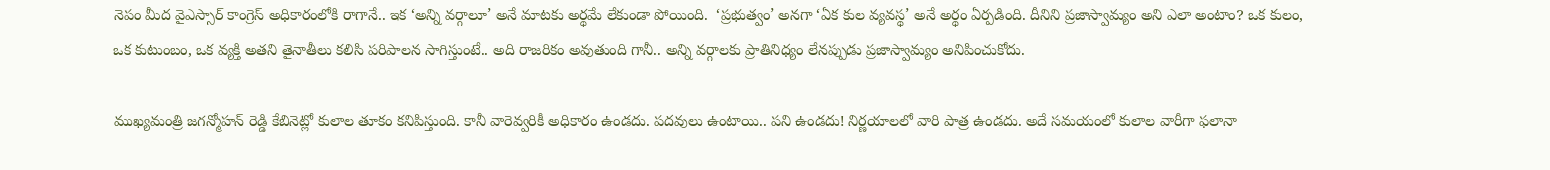నెపం మీద వైఎస్సార్ కాంగ్రెస్ అధికారంలోకి రాగానే.. ఇక ‘అన్ని వర్గాలూ’ అనే మాటకు అర్థమే లేకుండా పోయింది.  ‘ప్రభుత్వం’ అనగా ‘ఏక కుల వ్యవస్థ’ అనే అర్థం ఏర్పడింది. దీనిని ప్రజాస్వామ్యం అని ఎలా అంటాం? ఒక కులం, ఒక కుటుంబం, ఒక వ్యక్తి అతని తైనాతీలు కలిసి పరిపాలన సాగిస్తుంటే.. అది రాజరికం అవుతుంది గానీ.. అన్ని వర్గాలకు ప్రాతినిధ్యం లేనప్పుడు ప్రజాస్వామ్యం అనిపించుకోదు.

ముఖ్యమంత్రి జగన్మోహన్ రెడ్డి కేబినెట్లో కులాల తూకం కనిపిస్తుంది. కానీ వారెవ్వరికీ అధికారం ఉండదు. పదవులు ఉంటాయి.. పని ఉండదు! నిర్ణయాలలో వారి పాత్ర ఉండదు. అదే సమయంలో కులాల వారీగా ఫలానా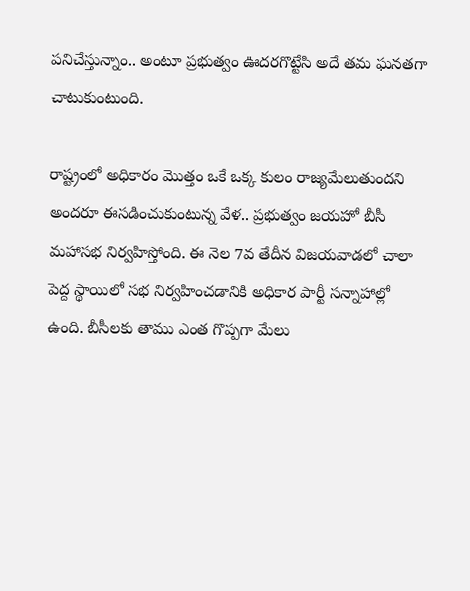పనిచేస్తున్నాం.. అంటూ ప్రభుత్వం ఊదరగొట్టేసి అదే తమ ఘనతగా చాటుకుంటుంది.

రాష్ట్రంలో అధికారం మొత్తం ఒకే ఒక్క కులం రాజ్యమేలుతుందని అందరూ ఈసడించుకుంటున్న వేళ.. ప్రభుత్వం జయహో బీసీ మహాసభ నిర్వహిస్తోంది. ఈ నెల 7వ తేదీన విజయవాడలో చాలా పెద్ద స్థాయిలో సభ నిర్వహించడానికి అధికార పార్టీ సన్నాహాల్లో ఉంది. బీసీలకు తాము ఎంత గొప్పగా మేలు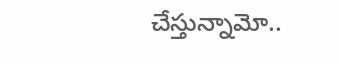చేస్తున్నామో..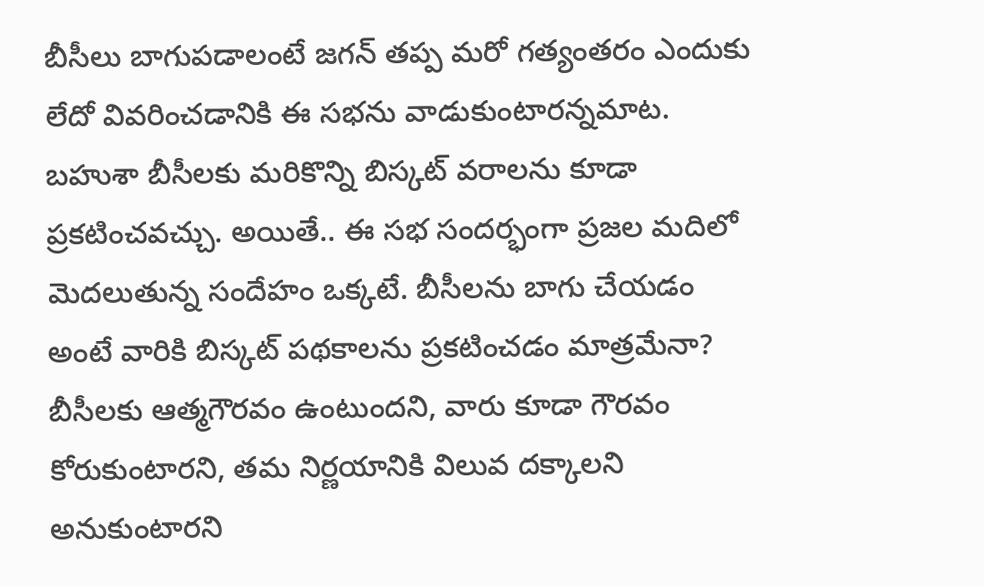బీసీలు బాగుపడాలంటే జగన్ తప్ప మరో గత్యంతరం ఎందుకు లేదో వివరించడానికి ఈ సభను వాడుకుంటారన్నమాట. బహుశా బీసీలకు మరికొన్ని బిస్కట్ వరాలను కూడా ప్రకటించవచ్చు. అయితే.. ఈ సభ సందర్భంగా ప్రజల మదిలో మెదలుతున్న సందేహం ఒక్కటే. బీసీలను బాగు చేయడం అంటే వారికి బిస్కట్ పథకాలను ప్రకటించడం మాత్రమేనా? బీసీలకు ఆత్మగౌరవం ఉంటుందని, వారు కూడా గౌరవం కోరుకుంటారని, తమ నిర్ణయానికి విలువ దక్కాలని అనుకుంటారని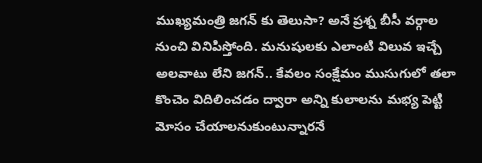ముఖ్యమంత్రి జగన్ కు తెలుసా? అనే ప్రశ్న బీసీ వర్గాల నుంచి వినిపిస్తోంది. మనుషులకు ఎలాంటి విలువ ఇచ్చే అలవాటు లేని జగన్.. కేవలం సంక్షేమం ముసుగులో తలా కొంచెం విదిలించడం ద్వారా అన్ని కులాలను మభ్య పెట్టి మోసం చేయాలనుకుంటున్నారనే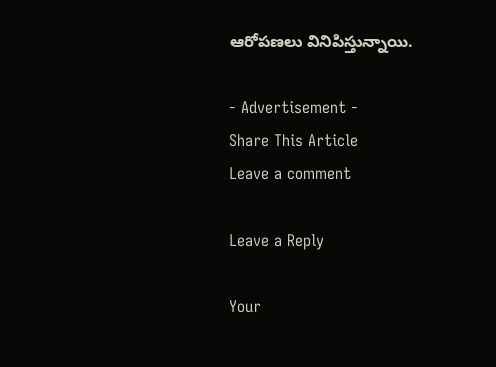ఆరోపణలు వినిపిస్తున్నాయి.

- Advertisement -
Share This Article
Leave a comment

Leave a Reply

Your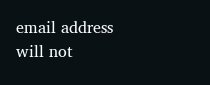email address will not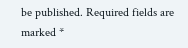be published. Required fields are marked *